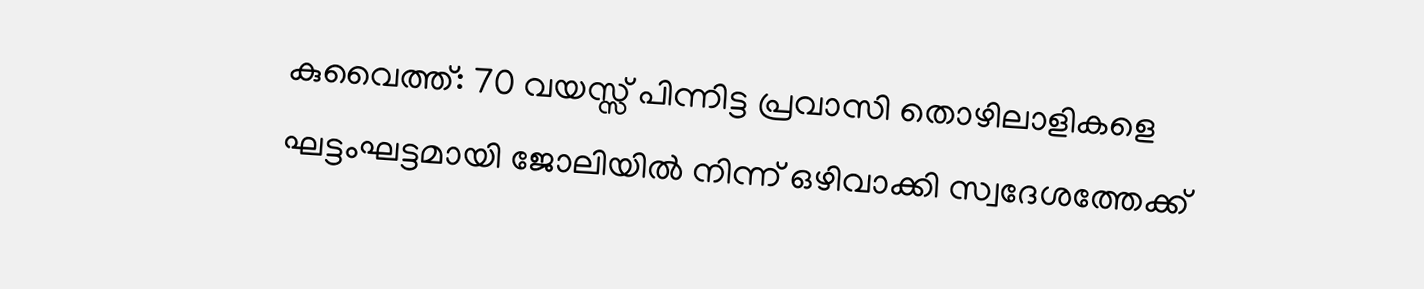കുവൈത്ത്: 70 വയസ്സ് പിന്നിട്ട പ്രവാസി തൊഴിലാളികളെ ഘട്ടംഘട്ടമായി ജോലിയിൽ നിന്ന് ഒഴിവാക്കി സ്വദേശത്തേക്ക്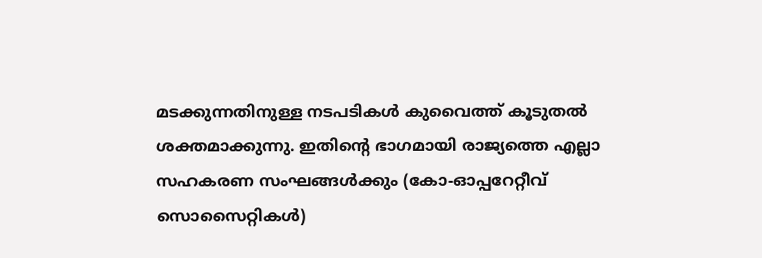മടക്കുന്നതിനുള്ള നടപടികൾ കുവൈത്ത് കൂടുതൽ ശക്തമാക്കുന്നു. ഇതിന്റെ ഭാഗമായി രാജ്യത്തെ എല്ലാ സഹകരണ സംഘങ്ങൾക്കും (കോ-ഓപ്പറേറ്റീവ് സൊസൈറ്റികൾ)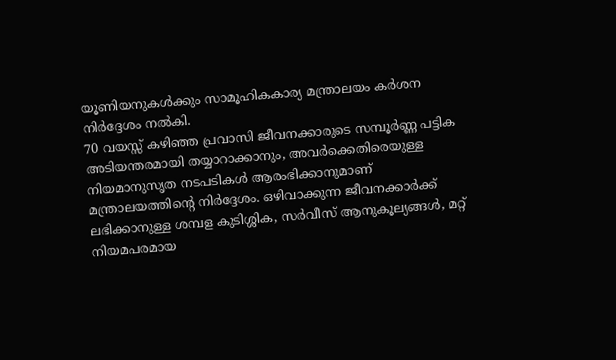യൂണിയനുകൾക്കും സാമൂഹികകാര്യ മന്ത്രാലയം കർശന നിർദ്ദേശം നൽകി.
70 വയസ്സ് കഴിഞ്ഞ പ്രവാസി ജീവനക്കാരുടെ സമ്പൂർണ്ണ പട്ടിക അടിയന്തരമായി തയ്യാറാക്കാനും, അവർക്കെതിരെയുള്ള നിയമാനുസൃത നടപടികൾ ആരംഭിക്കാനുമാണ് മന്ത്രാലയത്തിന്റെ നിർദ്ദേശം. ഒഴിവാക്കുന്ന ജീവനക്കാർക്ക് ലഭിക്കാനുള്ള ശമ്പള കുടിശ്ശിക, സർവീസ് ആനുകൂല്യങ്ങൾ, മറ്റ് നിയമപരമായ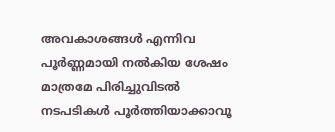അവകാശങ്ങൾ എന്നിവ പൂർണ്ണമായി നൽകിയ ശേഷം മാത്രമേ പിരിച്ചുവിടൽ നടപടികൾ പൂർത്തിയാക്കാവൂ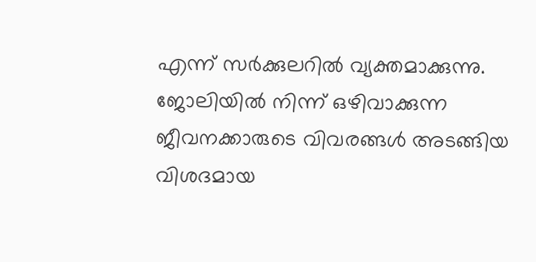എന്ന് സർക്കുലറിൽ വ്യക്തമാക്കുന്നു. ജോലിയിൽ നിന്ന് ഒഴിവാക്കുന്ന ജീവനക്കാരുടെ വിവരങ്ങൾ അടങ്ങിയ വിശദമായ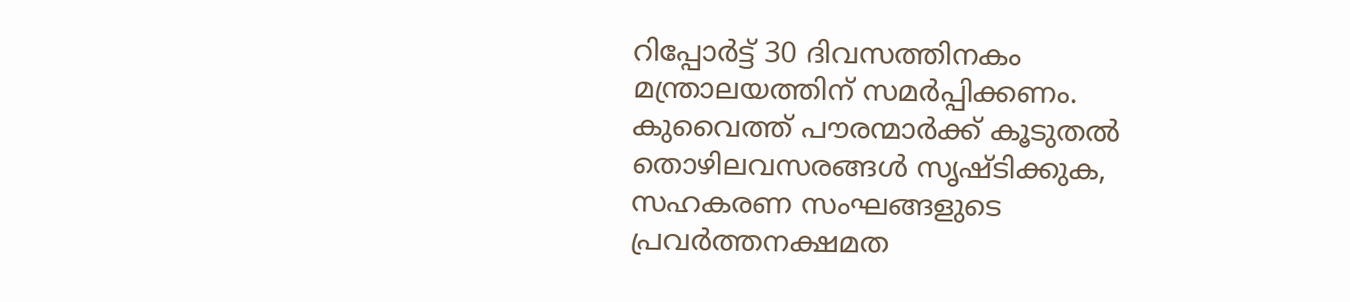റിപ്പോർട്ട് 30 ദിവസത്തിനകം മന്ത്രാലയത്തിന് സമർപ്പിക്കണം. കുവൈത്ത് പൗരന്മാർക്ക് കൂടുതൽ തൊഴിലവസരങ്ങൾ സൃഷ്ടിക്കുക, സഹകരണ സംഘങ്ങളുടെ പ്രവർത്തനക്ഷമത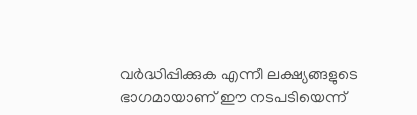വർദ്ധിപ്പിക്കുക എന്നീ ലക്ഷ്യങ്ങളുടെ ഭാഗമായാണ് ഈ നടപടിയെന്ന്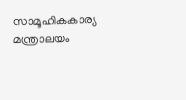സാമൂഹികകാര്യ മന്ത്രാലയം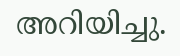അറിയിച്ചു.